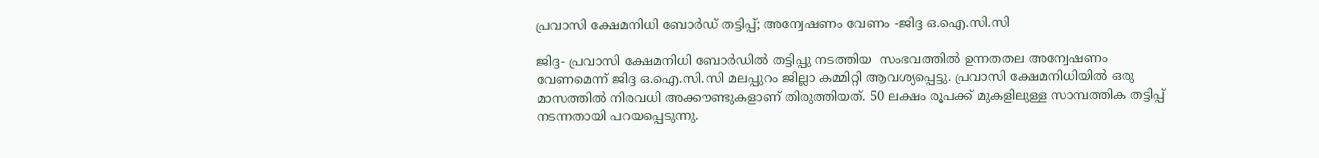പ്രവാസി ക്ഷേമനിധി ബോർഡ് തട്ടിപ്പ്; അന്വേഷണം വേണം -ജിദ്ദ ഒ.ഐ.സി.സി

ജിദ്ദ- പ്രവാസി ക്ഷേമനിധി ബോർഡിൽ തട്ടിപ്പു നടത്തിയ  സംഭവത്തിൽ ഉന്നതതല അന്വേഷണം വേണമെന്ന് ജിദ്ദ ഒ.ഐ.സി.സി മലപ്പുറം ജില്ലാ കമ്മിറ്റി ആവശ്യപ്പെട്ടു. പ്രവാസി ക്ഷേമനിധിയിൽ ഒരു മാസത്തിൽ നിരവധി അക്കൗണ്ടുകളാണ് തിരുത്തിയത്. 50 ലക്ഷം രൂപക്ക് മുകളിലുള്ള സാമ്പത്തിക തട്ടിപ്പ് നടന്നതായി പറയപ്പെടുന്നു.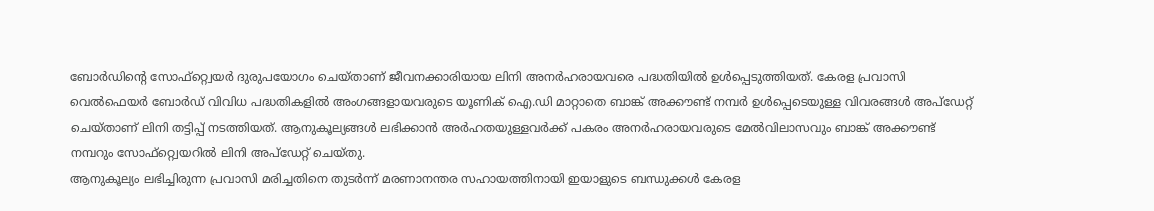ബോർഡിന്റെ സോഫ്റ്റ്വെയർ ദുരുപയോഗം ചെയ്താണ് ജീവനക്കാരിയായ ലിനി അനർഹരായവരെ പദ്ധതിയിൽ ഉൾപ്പെടുത്തിയത്. കേരള പ്രവാസി വെൽഫെയർ ബോർഡ് വിവിധ പദ്ധതികളിൽ അംഗങ്ങളായവരുടെ യൂണിക് ഐ.ഡി മാറ്റാതെ ബാങ്ക് അക്കൗണ്ട് നമ്പർ ഉൾപ്പെടെയുള്ള വിവരങ്ങൾ അപ്‌ഡേറ്റ് ചെയ്താണ് ലിനി തട്ടിപ്പ് നടത്തിയത്. ആനുകൂല്യങ്ങൾ ലഭിക്കാൻ അർഹതയുള്ളവർക്ക് പകരം അനർഹരായവരുടെ മേൽവിലാസവും ബാങ്ക് അക്കൗണ്ട് നമ്പറും സോഫ്റ്റ്വെയറിൽ ലിനി അപ്‌ഡേറ്റ് ചെയ്തു.
ആനുകൂല്യം ലഭിച്ചിരുന്ന പ്രവാസി മരിച്ചതിനെ തുടർന്ന് മരണാനന്തര സഹായത്തിനായി ഇയാളുടെ ബന്ധുക്കൾ കേരള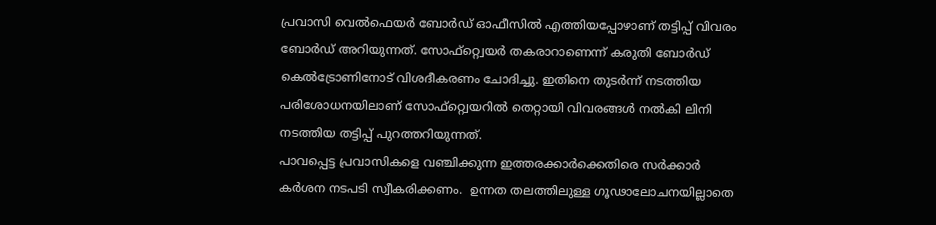പ്രവാസി വെൽഫെയർ ബോർഡ് ഓഫീസിൽ എത്തിയപ്പോഴാണ് തട്ടിപ്പ് വിവരം ബോർഡ് അറിയുന്നത്. സോഫ്റ്റ്വെയർ തകരാറാണെന്ന് കരുതി ബോർഡ് കെൽട്രോണിനോട് വിശദീകരണം ചോദിച്ചു. ഇതിനെ തുടർന്ന് നടത്തിയ പരിശോധനയിലാണ് സോഫ്റ്റ്വെയറിൽ തെറ്റായി വിവരങ്ങൾ നൽകി ലിനി നടത്തിയ തട്ടിപ്പ് പുറത്തറിയുന്നത്.
പാവപ്പെട്ട പ്രവാസികളെ വഞ്ചിക്കുന്ന ഇത്തരക്കാർക്കെതിരെ സർക്കാർ കർശന നടപടി സ്വീകരിക്കണം.  ഉന്നത തലത്തിലുള്ള ഗൂഢാലോചനയില്ലാതെ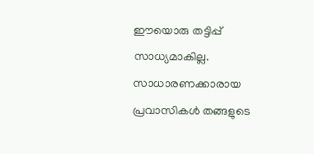ഈയൊരു തട്ടിപ്പ് സാധ്യമാകില്ല. സാധാരണക്കാരായ  പ്രവാസികൾ തങ്ങളുടെ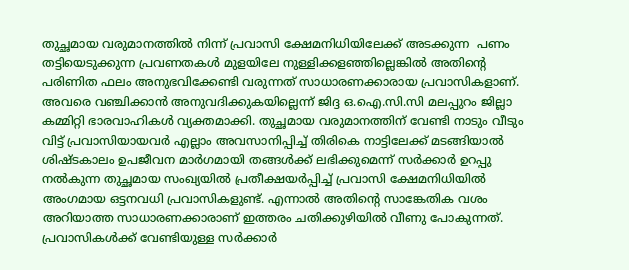തുച്ഛമായ വരുമാനത്തിൽ നിന്ന് പ്രവാസി ക്ഷേമനിധിയിലേക്ക് അടക്കുന്ന  പണം തട്ടിയെടുക്കുന്ന പ്രവണതകൾ മുളയിലേ നുള്ളിക്കളഞ്ഞില്ലെങ്കിൽ അതിന്റെ പരിണിത ഫലം അനുഭവിക്കേണ്ടി വരുന്നത് സാധാരണക്കാരായ പ്രവാസികളാണ്. അവരെ വഞ്ചിക്കാൻ അനുവദിക്കുകയില്ലെന്ന് ജിദ്ദ ഒ.ഐ.സി.സി മലപ്പുറം ജില്ലാ കമ്മിറ്റി ഭാരവാഹികൾ വ്യക്തമാക്കി. തുച്ഛമായ വരുമാനത്തിന് വേണ്ടി നാടും വീടും വിട്ട് പ്രവാസിയായവർ എല്ലാം അവസാനിപ്പിച്ച് തിരികെ നാട്ടിലേക്ക് മടങ്ങിയാൽ ശിഷ്ടകാലം ഉപജീവന മാർഗമായി തങ്ങൾക്ക് ലഭിക്കുമെന്ന് സർക്കാർ ഉറപ്പു നൽകുന്ന തുച്ഛമായ സംഖ്യയിൽ പ്രതീക്ഷയർപ്പിച്ച് പ്രവാസി ക്ഷേമനിധിയിൽ അംഗമായ ഒട്ടനവധി പ്രവാസികളുണ്ട്. എന്നാൽ അതിന്റെ സാങ്കേതിക വശം അറിയാത്ത സാധാരണക്കാരാണ് ഇത്തരം ചതിക്കുഴിയിൽ വീണു പോകുന്നത്. പ്രവാസികൾക്ക് വേണ്ടിയുള്ള സർക്കാർ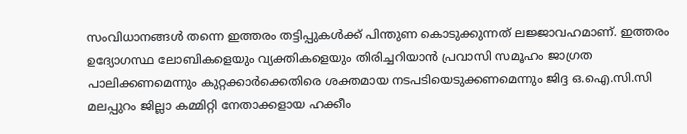സംവിധാനങ്ങൾ തന്നെ ഇത്തരം തട്ടിപ്പുകൾക്ക് പിന്തുണ കൊടുക്കുന്നത് ലജ്ജാവഹമാണ്. ഇത്തരം ഉദ്യോഗസ്ഥ ലോബികളെയും വ്യക്തികളെയും തിരിച്ചറിയാൻ പ്രവാസി സമൂഹം ജാഗ്രത പാലിക്കണമെന്നും കുറ്റക്കാർക്കെതിരെ ശക്തമായ നടപടിയെടുക്കണമെന്നും ജിദ്ദ ഒ.ഐ.സി.സി മലപ്പുറം ജില്ലാ കമ്മിറ്റി നേതാക്കളായ ഹക്കീം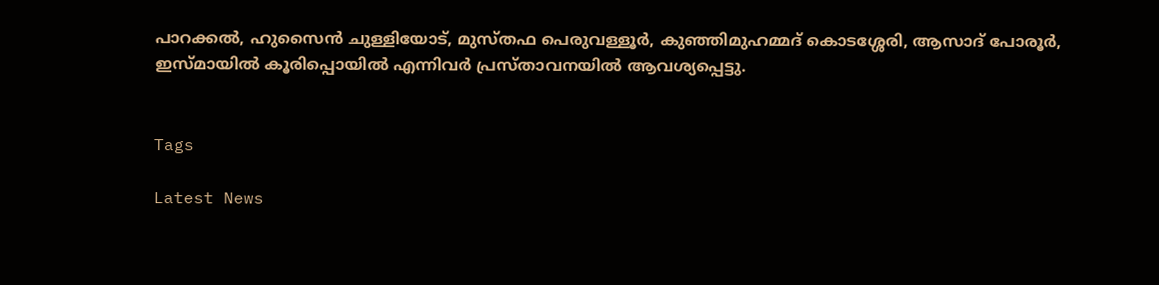പാറക്കൽ, ഹുസൈൻ ചുള്ളിയോട്, മുസ്തഫ പെരുവള്ളൂർ, കുഞ്ഞിമുഹമ്മദ് കൊടശ്ശേരി, ആസാദ് പോരൂർ, ഇസ്മായിൽ കൂരിപ്പൊയിൽ എന്നിവർ പ്രസ്താവനയിൽ ആവശ്യപ്പെട്ടു.


Tags

Latest News